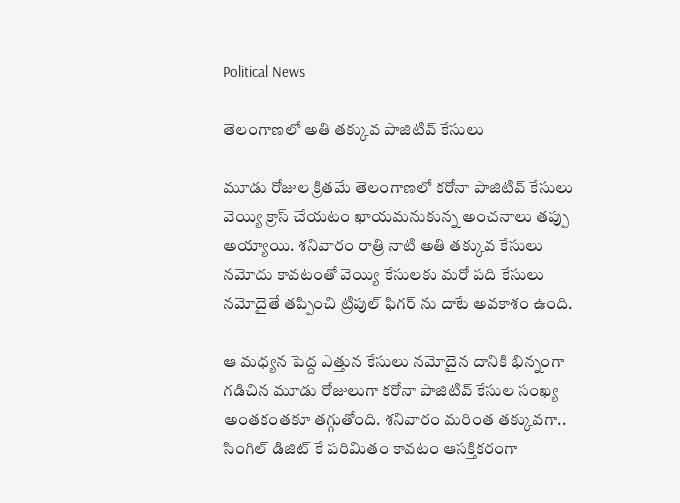Political News

తెలంగాణలో అతి తక్కువ పాజిటివ్ కేసులు

మూడు రోజుల క్రితమే తెలంగాణలో కరోనా పాజిటివ్ కేసులు వెయ్యి క్రాస్ చేయటం ఖాయమనుకున్న అంచనాలు తప్పు అయ్యాయి. శనివారం రాత్రి నాటి అతి తక్కువ కేసులు నమోదు కావటంతో వెయ్యి కేసులకు మరో పది కేసులు నమోదైతే తప్పించి ట్రిపుల్ ఫిగర్ ను దాటే అవకాశం ఉంది.

ఆ మధ్యన పెద్ద ఎత్తున కేసులు నమోదైన దానికి భిన్నంగా గడిచిన మూడు రోజులుగా కరోనా పాజిటివ్ కేసుల సంఖ్య అంతకంతకూ తగ్గుతోంది. శనివారం మరింత తక్కువగా.. సింగిల్ డిజిట్ కే పరిమితం కావటం ఆసక్తికరంగా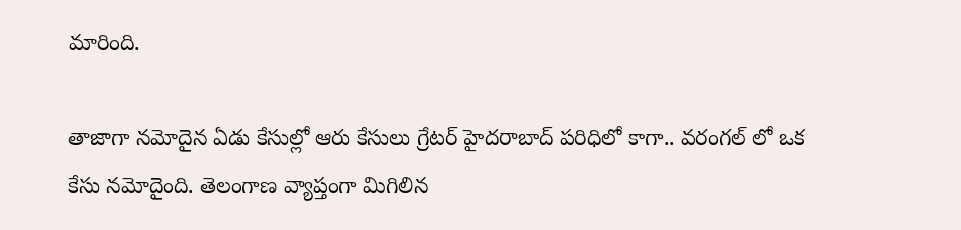మారింది.

తాజాగా నమోదైన ఏడు కేసుల్లో ఆరు కేసులు గ్రేటర్ హైదరాబాద్ పరిధిలో కాగా.. వరంగల్ లో ఒక కేసు నమోదైంది. తెలంగాణ వ్యాప్తంగా మిగిలిన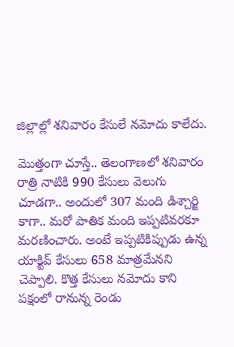జిల్లాల్లో శనివారం కేసులే నమోదు కాలేదు.

మొత్తంగా చూస్తే.. తెలంగాణలో శనివారం రాత్రి నాటికి 990 కేసులు వెలుగు చూడగా.. అందులో 307 మంది డిశ్చార్జి కాగా.. మరో పాతిక మంది ఇప్పటివరకూ మరణించారు. అంటే ఇప్పటికిప్పుడు ఉన్న యాక్టివ్ కేసులు 658 మాత్రమేనని చెప్పాలి. కొత్త కేసులు నమోదు కాని పక్షంలో రానున్న రెండు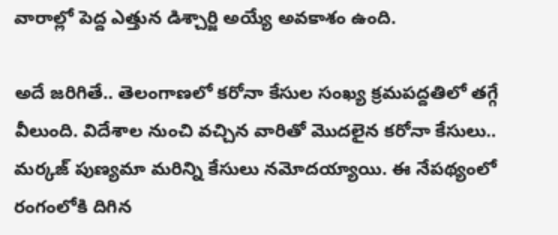వారాల్లో పెద్ద ఎత్తున డిశ్చార్జి అయ్యే అవకాశం ఉంది.

అదే జరిగితే.. తెలంగాణలో కరోనా కేసుల సంఖ్య క్రమపద్దతిలో తగ్గే వీలుంది. విదేశాల నుంచి వచ్చిన వారితో మొదలైన కరోనా కేసులు.. మర్కజ్ పుణ్యమా మరిన్ని కేసులు నమోదయ్యాయి. ఈ నేపథ్యంలో రంగంలోకి దిగిన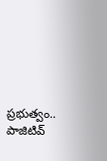ప్రభుత్వం.. పాజిటివ్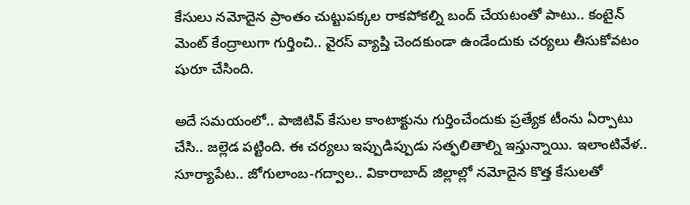కేసులు నమోదైన ప్రాంతం చుట్టుపక్కల రాకపోకల్ని బంద్ చేయటంతో పాటు.. కంటైన్ మెంట్ కేంద్రాలుగా గుర్తించి.. వైరస్ వ్యాప్తి చెందకుండా ఉండేందుకు చర్యలు తీసుకోవటం షురూ చేసింది.

అదే సమయంలో.. పాజిటివ్ కేసుల కాంటాక్టును గుర్తించేందుకు ప్రత్యేక టీంను ఏర్పాటు చేసి.. జల్లెడ పట్టింది. ఈ చర్యలు ఇప్పుడిప్పుడు సత్ఫలితాల్ని ఇస్తున్నాయి. ఇలాంటివేళ.. సూర్యాపేట.. జోగులాంబ-గద్వాల.. వికారాబాద్ జిల్లాల్లో నమోదైన కొత్త కేసులతో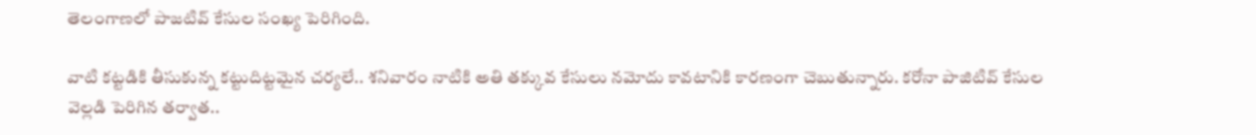తెలంగాణలో పాజటివ్ కేసుల సంఖ్య పెరిగింది.

వాటి కట్టడికి తీసుకున్న కట్టుదిట్టమైన చర్యలే.. శనివారం నాటికి అతి తక్కువ కేసులు నమోదు కావటానికి కారణంగా చెబుతున్నారు. కరోనా పాజిటివ్ కేసుల వెల్లడి పెరిగిన తర్వాత..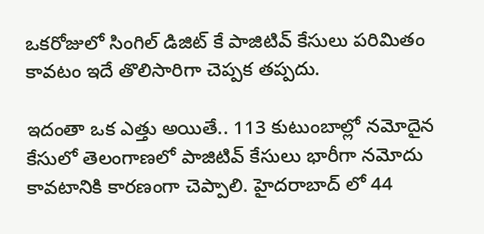ఒకరోజులో సింగిల్ డిజిట్ కే పాజిటివ్ కేసులు పరిమితం కావటం ఇదే తొలిసారిగా చెప్పక తప్పదు.

ఇదంతా ఒక ఎత్తు అయితే.. 113 కుటుంబాల్లో నమోదైన కేసులో తెలంగాణలో పాజిటివ్ కేసులు భారీగా నమోదు కావటానికి కారణంగా చెప్పాలి. హైదరాబాద్ లో 44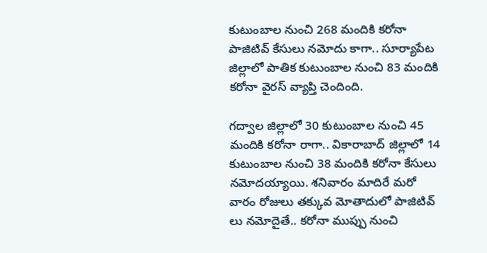కుటుంబాల నుంచి 268 మందికి కరోనా పాజిటివ్ కేసులు నమోదు కాగా.. సూర్యాపేట జిల్లాలో పాతిక కుటుంబాల నుంచి 83 మందికి కరోనా వైరస్ వ్యాప్తి చెందింది.

గద్వాల జిల్లాలో 30 కుటుంబాల నుంచి 45 మందికి కరోనా రాగా.. వికారాబాద్ జిల్లాలో 14 కుటుంబాల నుంచి 38 మందికి కరోనా కేసులు నమోదయ్యాయి. శనివారం మాదిరే మరో వారం రోజులు తక్కువ మోతాదులో పాజిటివ్ లు నమోదైతే.. కరోనా ముప్పు నుంచి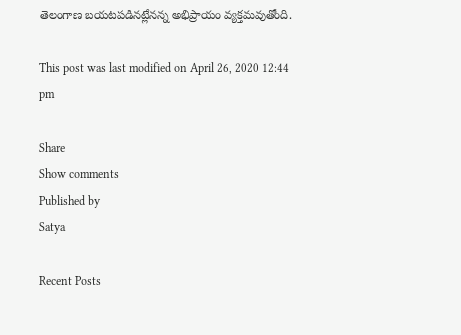తెలంగాణ బయటపడినట్లేనన్న అభిప్రాయం వ్యక్తమవుతోంది.

This post was last modified on April 26, 2020 12:44 pm

Share
Show comments
Published by
Satya

Recent Posts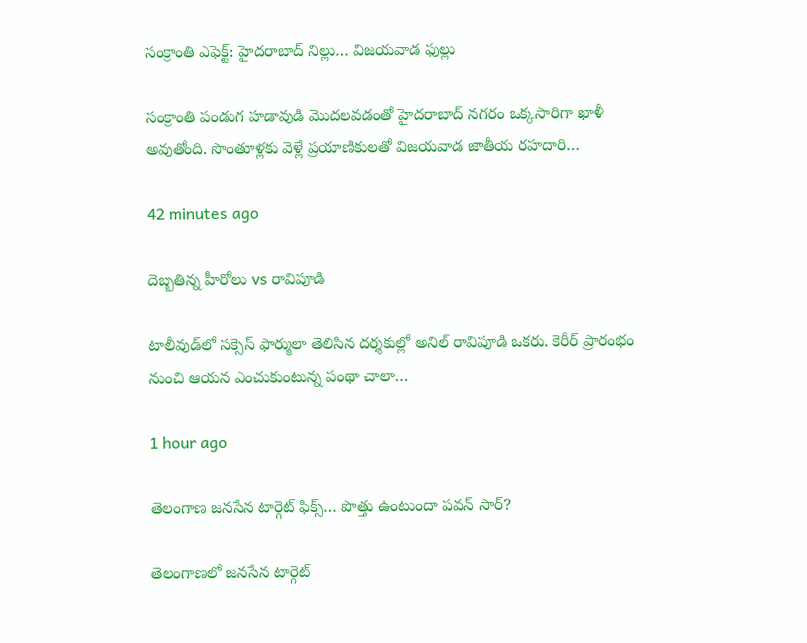సంక్రాంతి ఎఫెక్ట్: హైదరాబాద్ నిల్లు… విజయవాడ ఫుల్లు

సంక్రాంతి పండుగ హడావుడి మొదలవడంతో హైదరాబాద్ నగరం ఒక్కసారిగా ఖాళీ అవుతోంది. సొంతూళ్లకు వెళ్లే ప్రయాణికులతో విజయవాడ జాతీయ రహదారి…

42 minutes ago

దెబ్బతిన్న హీరోలు vs రావిపూడి

టాలీవుడ్‌లో సక్సెస్ ఫార్ములా తెలిసిన దర్శకుల్లో అనిల్ రావిపూడి ఒకరు. కెరీర్ ప్రారంభం నుంచి ఆయన ఎంచుకుంటున్న పంథా చాలా…

1 hour ago

తెలంగాణ జనసేన టార్గెట్ ఫిక్స్… పొత్తు ఉంటుందా పవన్ సార్?

తెలంగాణలో జనసేన టార్గెట్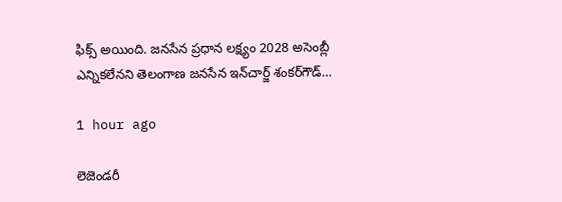ఫిక్స్ అయింది. జనసేన ప్రధాన లక్ష్యం 2028 అసెంబ్లీ ఎన్నికలేనని తెలంగాణ జనసేన ఇన్‌చార్జ్‌ శంకర్‌గౌడ్‌…

1 hour ago

లెజెండరీ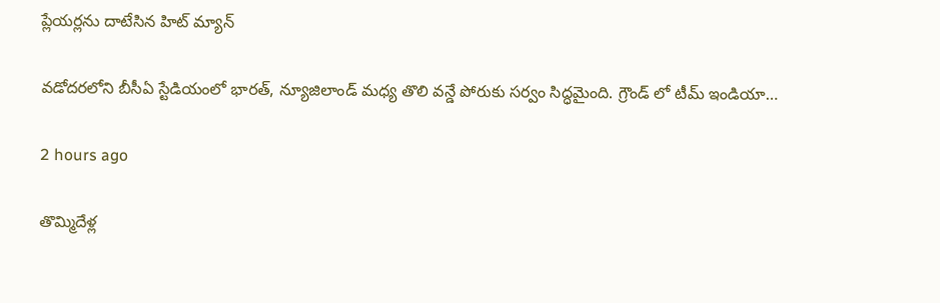ప్లేయర్లను దాటేసిన హిట్ మ్యాన్

వడోదరలోని బీసీఏ స్టేడియంలో భారత్, న్యూజిలాండ్ మధ్య తొలి వన్డే పోరుకు సర్వం సిద్ధమైంది. గ్రౌండ్ లో టీమ్ ఇండియా…

2 hours ago

తొమ్మిదేళ్ల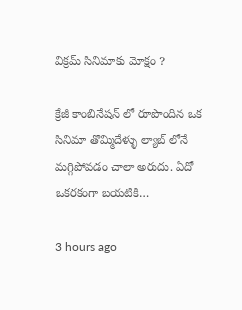విక్రమ్ సినిమాకు మోక్షం ?

క్రేజీ కాంబినేషన్ లో రూపొందిన ఒక సినిమా తొమ్మిదేళ్ళు ల్యాబ్ లోనే మగ్గిపోవడం చాలా అరుదు. ఏదో ఒకరకంగా బయటికి…

3 hours ago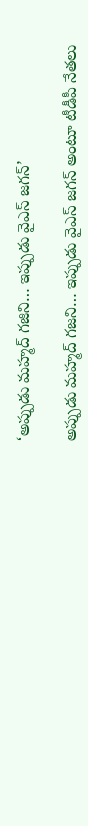‘అప్పుడు మహ్మద్ గజిని… ఇప్పుడు వైఎస్ జగన్’

అప్పుడు మహ్మద్‌ గజని… ఇప్పుడు వైఎస్‌ జగన్‌ అంటూ టీడీపీ నేతలు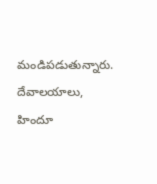మండిపడుతున్నారు. దేవాలయాలు, హిందూ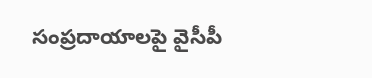సంప్రదాయాలపై వైసీపీ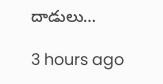దాడులు…

3 hours ago